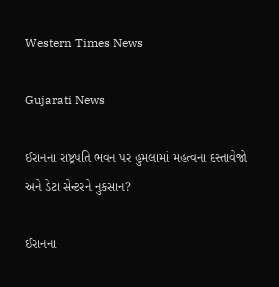Western Times News

Gujarati News

ઈરાનના રાષ્ટ્રપતિ ભવન પર હુમલામાં મહત્વના દસ્તાવેજો અને ડેટા સેન્ટરને નુકસાન?

ઈરાનના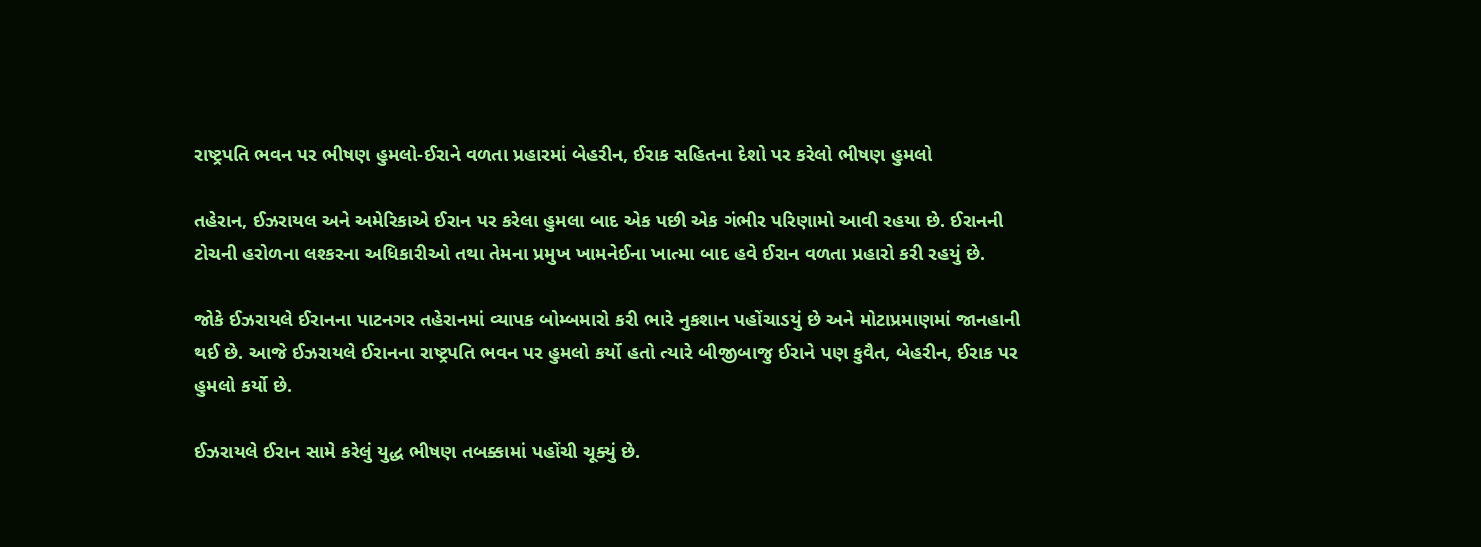રાષ્ટ્રપતિ ભવન પર ભીષણ હુમલો-ઈરાને વળતા પ્રહારમાં બેહરીન, ઈરાક સહિતના દેશો પર કરેલો ભીષણ હુમલો

તહેરાન, ઈઝરાયલ અને અમેરિકાએ ઈરાન પર કરેલા હુમલા બાદ એક પછી એક ગંભીર પરિણામો આવી રહયા છે. ઈરાનની ટોચની હરોળના લશ્કરના અધિકારીઓ તથા તેમના પ્રમુખ ખામનેઈના ખાત્મા બાદ હવે ઈરાન વળતા પ્રહારો કરી રહયું છે.

જોકે ઈઝરાયલે ઈરાનના પાટનગર તહેરાનમાં વ્યાપક બોમ્બમારો કરી ભારે નુકશાન પહોંચાડયું છે અને મોટાપ્રમાણમાં જાનહાની થઈ છે. આજે ઈઝરાયલે ઈરાનના રાષ્ટ્રપતિ ભવન પર હુમલો કર્યો હતો ત્યારે બીજીબાજુ ઈરાને પણ કુવૈત, બેહરીન, ઈરાક પર હુમલો કર્યો છે.

ઈઝરાયલે ઈરાન સામે કરેલું યુદ્ધ ભીષણ તબક્કામાં પહોંચી ચૂક્યું છે.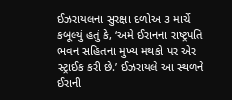ઈઝરાયલના સુરક્ષા દળોઅ ૩ માર્ચે કબૂલ્યું હતું કે, ‘અમે ઈરાનના રાષ્ટ્રપતિ ભવન સહિતના મુખ્ય મથકો પર એર સ્ટ્રાઈક કરી છે.’ ઈઝરાયલે આ સ્થળને ઈરાની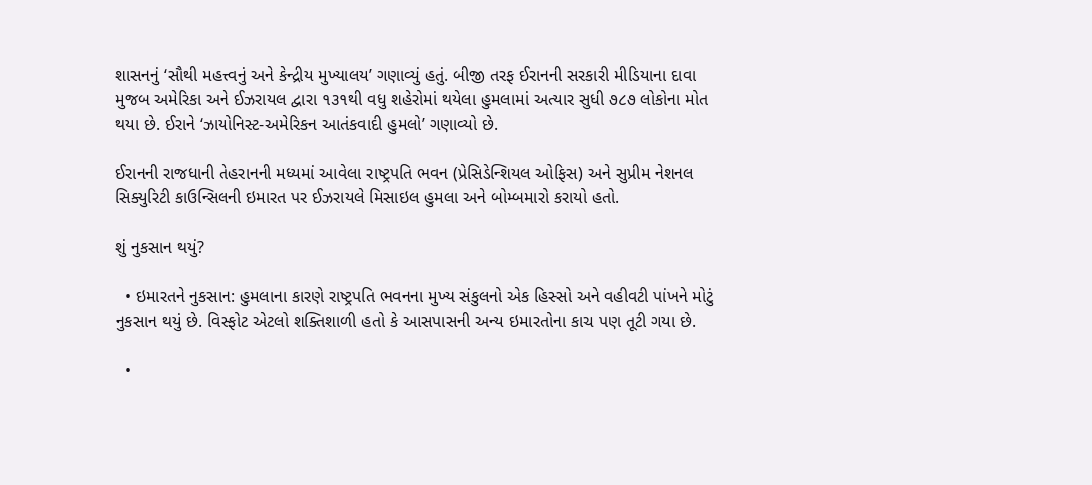શાસનનું ‘સૌથી મહત્ત્વનું અને કેન્દ્રીય મુખ્યાલય’ ગણાવ્યું હતું. બીજી તરફ ઈરાનની સરકારી મીડિયાના દાવા મુજબ અમેરિકા અને ઈઝરાયલ દ્વારા ૧૩૧થી વધુ શહેરોમાં થયેલા હુમલામાં અત્યાર સુધી ૭૮૭ લોકોના મોત થયા છે. ઈરાને ‘ઝાયોનિસ્ટ-અમેરિકન આતંકવાદી હુમલો’ ગણાવ્યો છે.

ઈરાનની રાજધાની તેહરાનની મધ્યમાં આવેલા રાષ્ટ્રપતિ ભવન (પ્રેસિડેન્શિયલ ઓફિસ) અને સુપ્રીમ નેશનલ સિક્યુરિટી કાઉન્સિલની ઇમારત પર ઈઝરાયલે મિસાઇલ હુમલા અને બોમ્બમારો કરાયો હતો.

શું નુકસાન થયું?

  • ઇમારતને નુકસાન: હુમલાના કારણે રાષ્ટ્રપતિ ભવનના મુખ્ય સંકુલનો એક હિસ્સો અને વહીવટી પાંખને મોટું નુકસાન થયું છે. વિસ્ફોટ એટલો શક્તિશાળી હતો કે આસપાસની અન્ય ઇમારતોના કાચ પણ તૂટી ગયા છે.

  •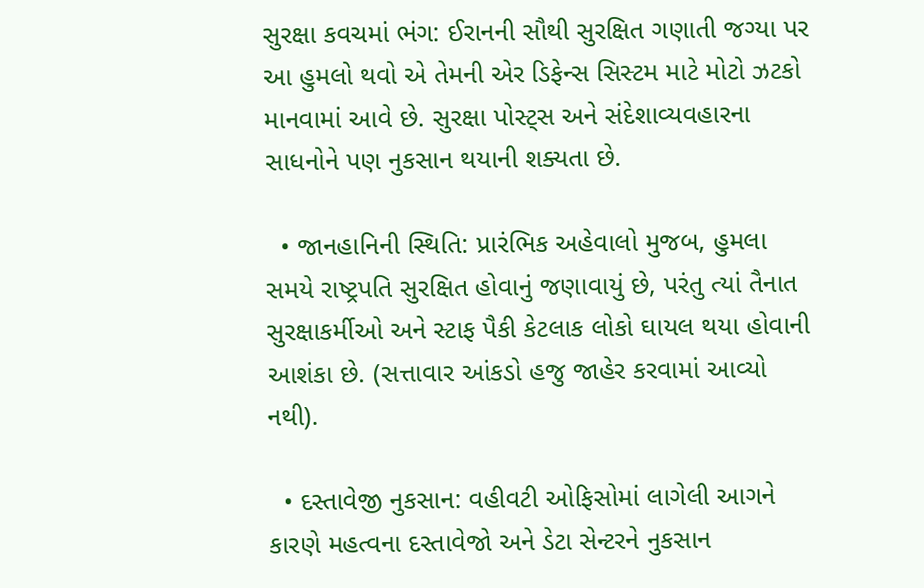સુરક્ષા કવચમાં ભંગ: ઈરાનની સૌથી સુરક્ષિત ગણાતી જગ્યા પર આ હુમલો થવો એ તેમની એર ડિફેન્સ સિસ્ટમ માટે મોટો ઝટકો માનવામાં આવે છે. સુરક્ષા પોસ્ટ્સ અને સંદેશાવ્યવહારના સાધનોને પણ નુકસાન થયાની શક્યતા છે.

  • જાનહાનિની સ્થિતિ: પ્રારંભિક અહેવાલો મુજબ, હુમલા સમયે રાષ્ટ્રપતિ સુરક્ષિત હોવાનું જણાવાયું છે, પરંતુ ત્યાં તૈનાત સુરક્ષાકર્મીઓ અને સ્ટાફ પૈકી કેટલાક લોકો ઘાયલ થયા હોવાની આશંકા છે. (સત્તાવાર આંકડો હજુ જાહેર કરવામાં આવ્યો નથી).

  • દસ્તાવેજી નુકસાન: વહીવટી ઓફિસોમાં લાગેલી આગને કારણે મહત્વના દસ્તાવેજો અને ડેટા સેન્ટરને નુકસાન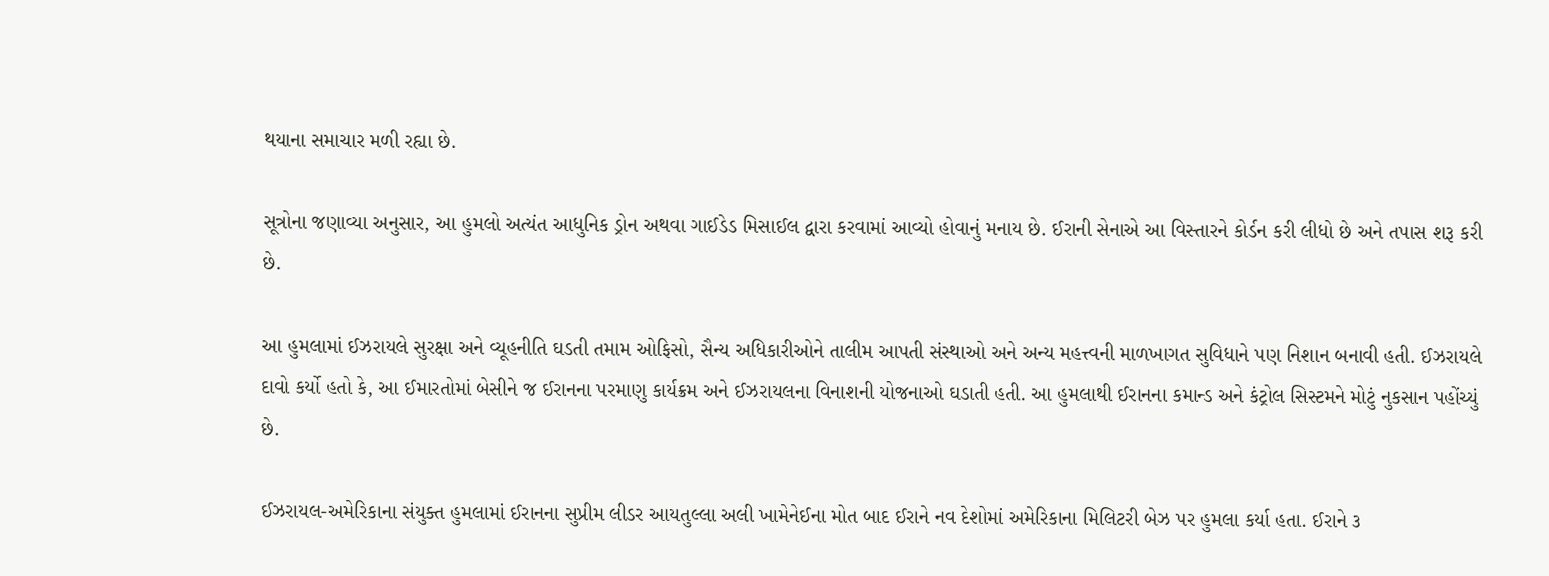થયાના સમાચાર મળી રહ્યા છે.

સૂત્રોના જણાવ્યા અનુસાર, આ હુમલો અત્યંત આધુનિક ડ્રોન અથવા ગાઈડેડ મિસાઈલ દ્વારા કરવામાં આવ્યો હોવાનું મનાય છે. ઈરાની સેનાએ આ વિસ્તારને કોર્ડન કરી લીધો છે અને તપાસ શરૂ કરી છે.

આ હુમલામાં ઈઝરાયલે સુરક્ષા અને વ્યૂહનીતિ ઘડતી તમામ ઓફિસો, સૈન્ય અધિકારીઓને તાલીમ આપતી સંસ્થાઓ અને અન્ય મહત્ત્વની માળખાગત સુવિધાને પણ નિશાન બનાવી હતી. ઈઝરાયલે દાવો કર્યો હતો કે, આ ઈમારતોમાં બેસીને જ ઈરાનના પરમાણુ કાર્યક્રમ અને ઈઝરાયલના વિનાશની યોજનાઓ ઘડાતી હતી. આ હુમલાથી ઈરાનના કમાન્ડ અને કંટ્રોલ સિસ્ટમને મોટું નુકસાન પહોંચ્યું છે.

ઈઝરાયલ-અમેરિકાના સંયુક્ત હુમલામાં ઈરાનના સુપ્રીમ લીડર આયતુલ્લા અલી ખામેનેઈના મોત બાદ ઈરાને નવ દેશોમાં અમેરિકાના મિલિટરી બેઝ પર હુમલા કર્યા હતા. ઈરાને ૩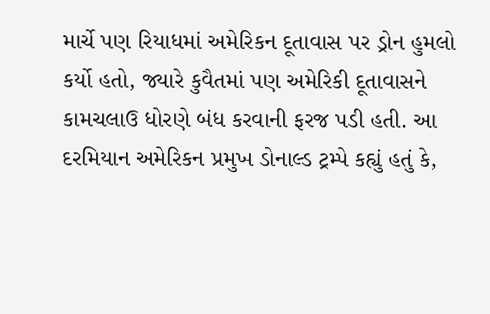માર્ચે પણ રિયાધમાં અમેરિકન દૂતાવાસ પર ડ્રોન હુમલો કર્યો હતો, જ્યારે કુવૈતમાં પણ અમેરિકી દૂતાવાસને કામચલાઉ ધોરણે બંધ કરવાની ફરજ પડી હતી. આ દરમિયાન અમેરિકન પ્રમુખ ડોનાલ્ડ ટ્રમ્પે કહ્યું હતું કે,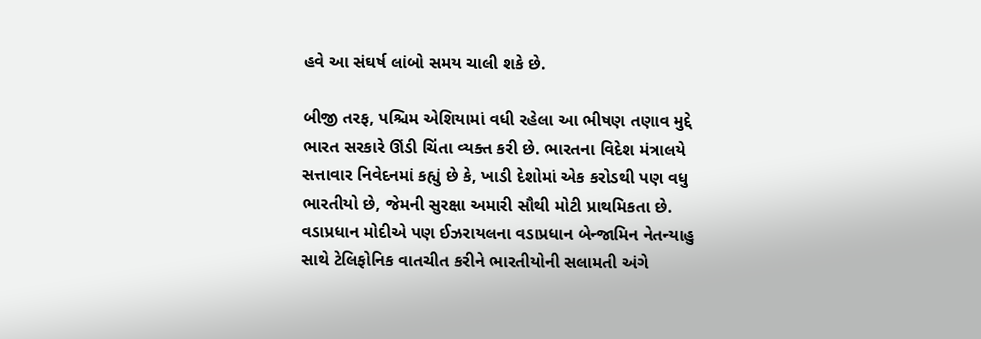હવે આ સંઘર્ષ લાંબો સમય ચાલી શકે છે.

બીજી તરફ, પશ્ચિમ એશિયામાં વધી રહેલા આ ભીષણ તણાવ મુદ્દે ભારત સરકારે ઊંડી ચિંતા વ્યક્ત કરી છે. ભારતના વિદેશ મંત્રાલયે સત્તાવાર નિવેદનમાં કહ્યું છે કે, ખાડી દેશોમાં એક કરોડથી પણ વધુ ભારતીયો છે, જેમની સુરક્ષા અમારી સૌથી મોટી પ્રાથમિકતા છે. વડાપ્રધાન મોદીએ પણ ઈઝરાયલના વડાપ્રધાન બેન્જામિન નેતન્યાહુ સાથે ટેલિફોનિક વાતચીત કરીને ભારતીયોની સલામતી અંગે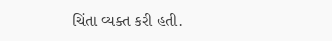ચિંતા વ્યક્ત કરી હતી.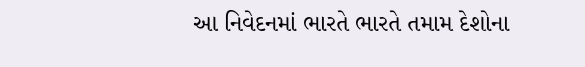આ નિવેદનમાં ભારતે ભારતે તમામ દેશોના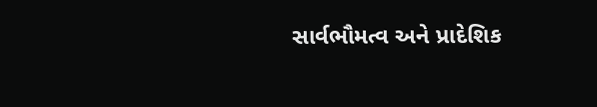સાર્વભૌમત્વ અને પ્રાદેશિક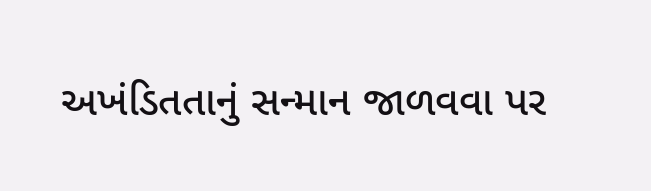અખંડિતતાનું સન્માન જાળવવા પર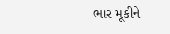ભાર મૂકીને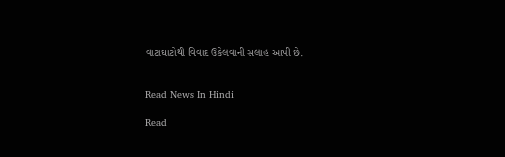વાટાઘાટોથી વિવાદ ઉકેલવાની સલાહ આપી છે.


Read News In Hindi

Read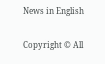News in English

Copyright © All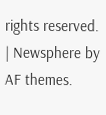rights reserved. | Newsphere by AF themes.